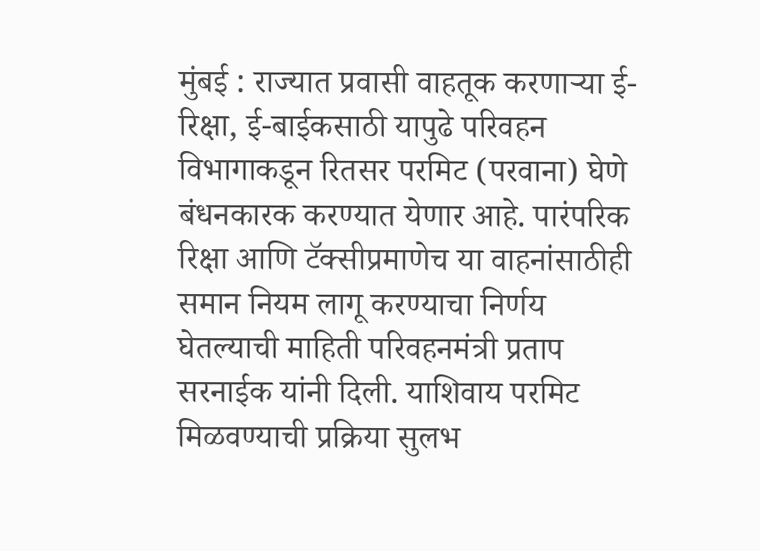मुंबई : राज्यात प्रवासी वाहतूक करणाऱ्या ई-रिक्षा, ई-बाईकसाठी यापुढे परिवहन विभागाकडून रितसर परमिट (परवाना) घेणे बंधनकारक करण्यात येणार आहे. पारंपरिक रिक्षा आणि टॅक्सीप्रमाणेच या वाहनांसाठीही समान नियम लागू करण्याचा निर्णय घेतल्याची माहिती परिवहनमंत्री प्रताप सरनाईक यांनी दिली. याशिवाय परमिट मिळवण्याची प्रक्रिया सुलभ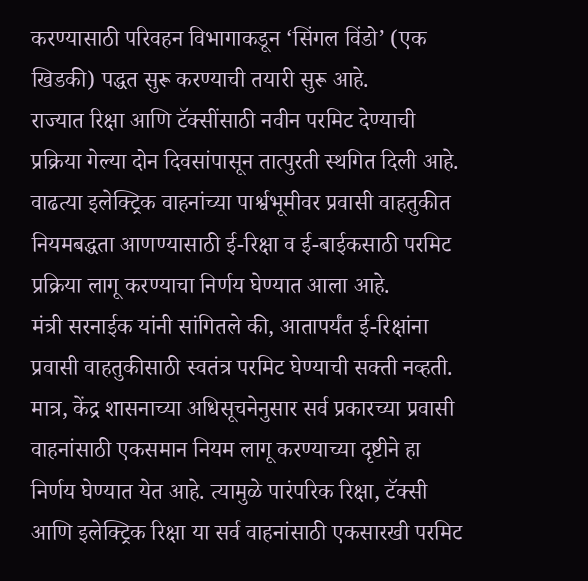करण्यासाठी परिवहन विभागाकडून ‘सिंगल विंडो’ (एक खिडकी) पद्धत सुरू करण्याची तयारी सुरू आहे.
राज्यात रिक्षा आणि टॅक्सींसाठी नवीन परमिट देण्याची प्रक्रिया गेल्या दोन दिवसांपासून तात्पुरती स्थगित दिली आहे. वाढत्या इलेक्ट्रिक वाहनांच्या पार्श्वभूमीवर प्रवासी वाहतुकीत नियमबद्धता आणण्यासाठी ई-रिक्षा व ई-बाईकसाठी परमिट प्रक्रिया लागू करण्याचा निर्णय घेण्यात आला आहे.
मंत्री सरनाईक यांनी सांगितले की, आतापर्यंत ई-रिक्षांना प्रवासी वाहतुकीसाठी स्वतंत्र परमिट घेण्याची सक्ती नव्हती. मात्र, केंद्र शासनाच्या अधिसूचनेनुसार सर्व प्रकारच्या प्रवासी वाहनांसाठी एकसमान नियम लागू करण्याच्या दृष्टीने हा निर्णय घेण्यात येत आहे. त्यामुळे पारंपरिक रिक्षा, टॅक्सी आणि इलेक्ट्रिक रिक्षा या सर्व वाहनांसाठी एकसारखी परमिट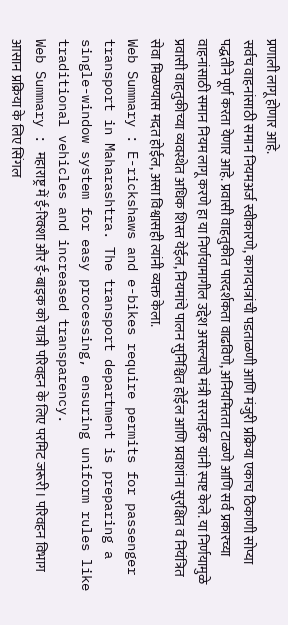प्रणाली लागू होणार आहे.
सर्वच वाहनांसाठी समान नियमअर्ज स्वीकारणे, कागदपत्रांची पडताळणी आणि मंजुरी प्रक्रिया एकाच ठिकाणी सोप्या पद्धतीने पूर्ण करता येणार आहे. प्रवासी वाहतुकीत पारदर्शकता वाढविणे, अनियमितता टाळणे आणि सर्व प्रकारच्या वाहनांसाठी समान नियम लागू करणे हा या निर्णयामागील उद्देश असल्याचे मंत्री सरनाईक यांनी स्पष्ट केले. या निर्णयामुळे प्रवासी वाहतुकीच्या व्यवस्थेत अधिक शिस्त येईल, नियमांचे पालन सुनिश्चित होईल आणि प्रवाशांना सुरक्षित व नियंत्रित सेवा मिळण्यास मदत होईल, असा विश्वासही त्यांनी व्यक्त केला.
Web Summary : E-rickshaws and e-bikes require permits for passenger transport in Maharashtra. The transport department is preparing a single-window system for easy processing, ensuring uniform rules like traditional vehicles and increased transparency.
Web Summary : महाराष्ट्र में ई-रिक्शा और ई-बाइक को यात्री परिवहन के लिए परमिट जरूरी। परिवहन विभाग आसान प्रक्रिया के लिए सिंगल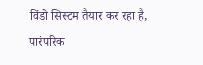विंडो सिस्टम तैयार कर रहा है, पारंपरिक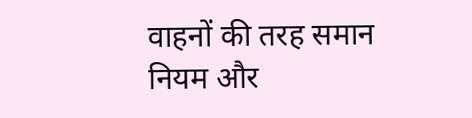वाहनों की तरह समान नियम और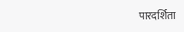पारदर्शिता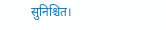सुनिश्चित।